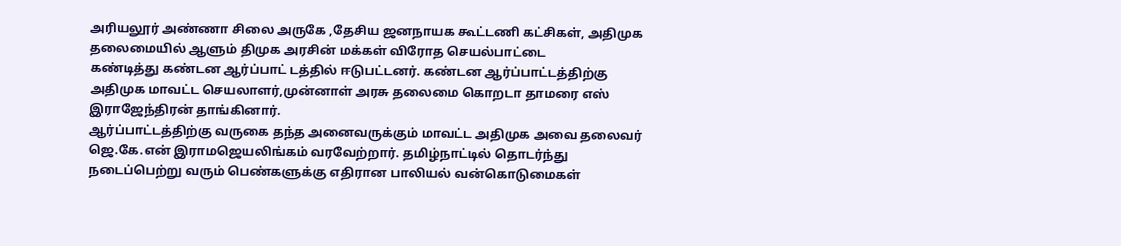அரியலூர் அண்ணா சிலை அருகே ,தேசிய ஜனநாயக கூட்டணி கட்சிகள், அதிமுக தலைமையில் ஆளும் திமுக அரசின் மக்கள் விரோத செயல்பாட்டை
கண்டித்து கண்டன ஆர்ப்பாட் டத்தில் ஈடுபட்டனர். கண்டன ஆர்ப்பாட்டத்திற்கு அதிமுக மாவட்ட செயலாளர்,முன்னாள் அரசு தலைமை கொறடா தாமரை எஸ் இராஜேந்திரன் தாங்கினார்.
ஆர்ப்பாட்டத்திற்கு வருகை தந்த அனைவருக்கும் மாவட்ட அதிமுக அவை தலைவர் ஜெ.கே.என் இராமஜெயலிங்கம் வரவேற்றார். தமிழ்நாட்டில் தொடர்ந்து நடைப்பெற்று வரும் பெண்களுக்கு எதிரான பாலியல் வன்கொடுமைகள்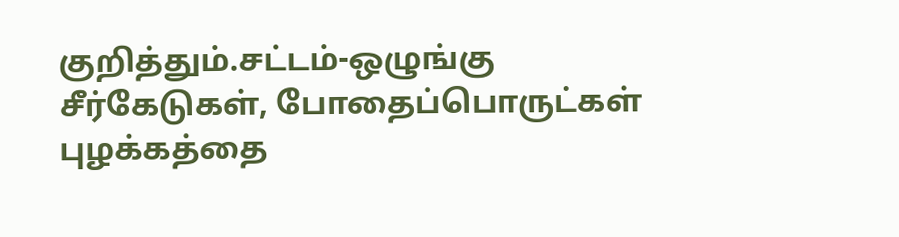குறித்தும்.சட்டம்-ஒழுங்கு சீர்கேடுகள், போதைப்பொருட்கள் புழக்கத்தை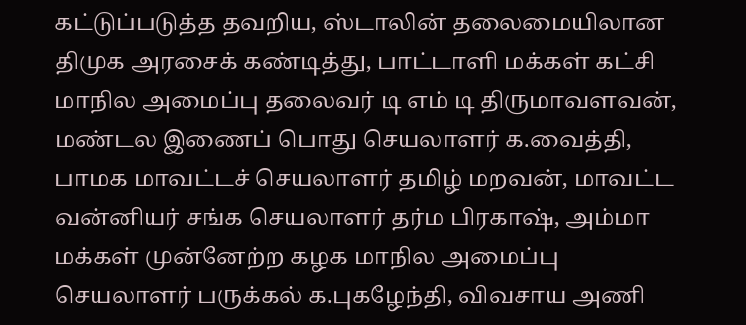கட்டுப்படுத்த தவறிய, ஸ்டாலின் தலைமையிலான திமுக அரசைக் கண்டித்து, பாட்டாளி மக்கள் கட்சி மாநில அமைப்பு தலைவர் டி எம் டி திருமாவளவன், மண்டல இணைப் பொது செயலாளர் க.வைத்தி, பாமக மாவட்டச் செயலாளர் தமிழ் மறவன், மாவட்ட வன்னியர் சங்க செயலாளர் தர்ம பிரகாஷ், அம்மா மக்கள் முன்னேற்ற கழக மாநில அமைப்பு செயலாளர் பருக்கல் க.புகழேந்தி, விவசாய அணி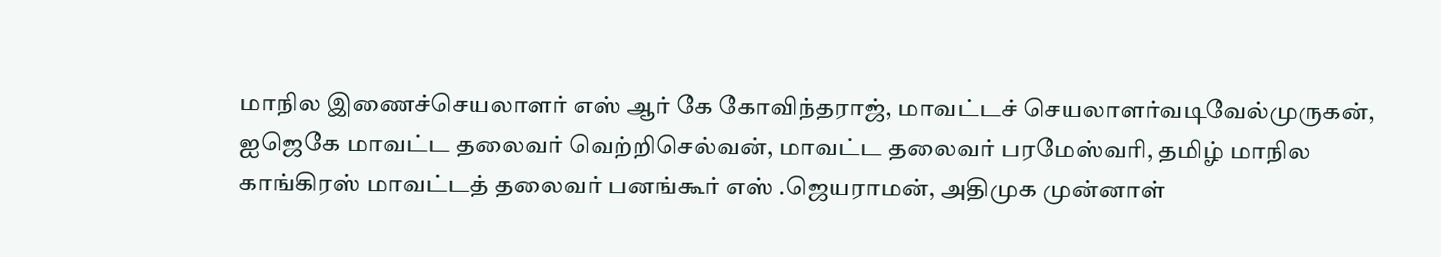மாநில இணைச்செயலாளர் எஸ் ஆர் கே கோவிந்தராஜ், மாவட்டச் செயலாளர்வடிவேல்முருகன், ஐஜெகே மாவட்ட தலைவர் வெற்றிசெல்வன், மாவட்ட தலைவர் பரமேஸ்வரி, தமிழ் மாநில காங்கிரஸ் மாவட்டத் தலைவர் பனங்கூர் எஸ் .ஜெயராமன், அதிமுக முன்னாள்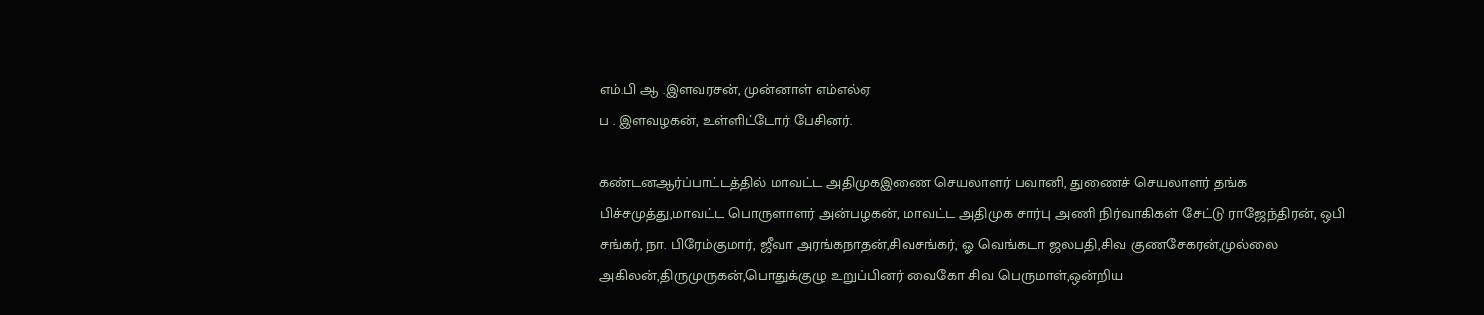எம்.பி ஆ .இளவரசன், முன்னாள் எம்எல்ஏ
ப . இளவழகன், உள்ளிட்டோர் பேசினர்.

கண்டனஆர்ப்பாட்டத்தில் மாவட்ட அதிமுகஇணை செயலாளர் பவானி, துணைச் செயலாளர் தங்க பிச்சமுத்து,மாவட்ட பொருளாளர் அன்பழகன், மாவட்ட அதிமுக சார்பு அணி நிர்வாகிகள் சேட்டு ராஜேந்திரன், ஒபி சங்கர், நா. பிரேம்குமார், ஜீவா அரங்கநாதன்,சிவசங்கர், ஓ வெங்கடா ஜலபதி,சிவ குணசேகரன்,முல்லை அகிலன்,திருமுருகன்,பொதுக்குழு உறுப்பினர் வைகோ சிவ பெருமாள்,ஒன்றிய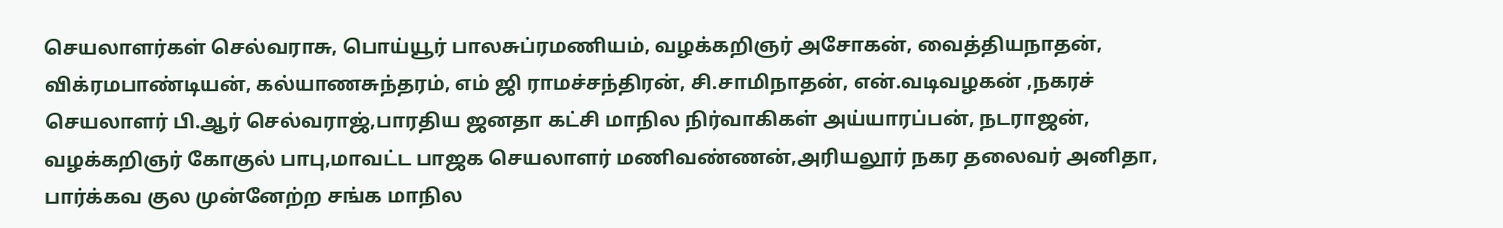செயலாளர்கள் செல்வராசு, பொய்யூர் பாலசுப்ரமணியம், வழக்கறிஞர் அசோகன், வைத்தியநாதன், விக்ரமபாண்டியன், கல்யாணசுந்தரம், எம் ஜி ராமச்சந்திரன், சி.சாமிநாதன், என்.வடிவழகன் ,நகரச் செயலாளர் பி.ஆர் செல்வராஜ்,பாரதிய ஜனதா கட்சி மாநில நிர்வாகிகள் அய்யாரப்பன், நடராஜன், வழக்கறிஞர் கோகுல் பாபு,மாவட்ட பாஜக செயலாளர் மணிவண்ணன்,அரியலூர் நகர தலைவர் அனிதா, பார்க்கவ குல முன்னேற்ற சங்க மாநில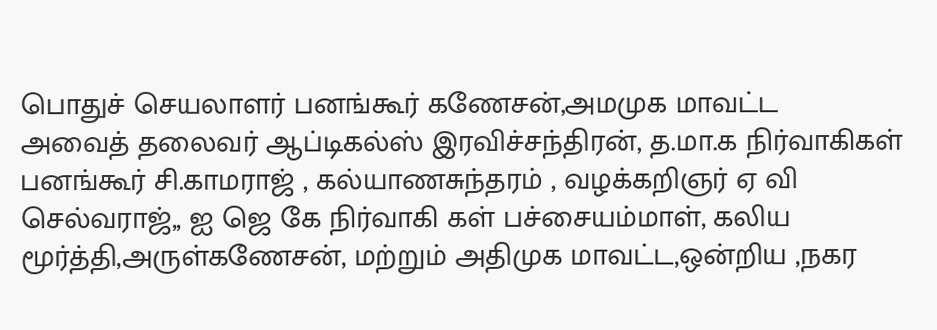பொதுச் செயலாளர் பனங்கூர் கணேசன்,அமமுக மாவட்ட
அவைத் தலைவர் ஆப்டிகல்ஸ் இரவிச்சந்திரன், த.மா.க நிர்வாகிகள் பனங்கூர் சி.காமராஜ் , கல்யாணசுந்தரம் , வழக்கறிஞர் ஏ வி செல்வராஜ்,, ஐ ஜெ கே நிர்வாகி கள் பச்சையம்மாள், கலிய மூர்த்தி,அருள்கணேசன், மற்றும் அதிமுக மாவட்ட,ஒன்றிய ,நகர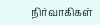நிர்வாகிகள்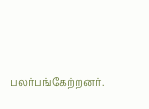பலர்பங்கேற்றனர்.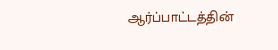ஆர்ப்பாட்டத்தின்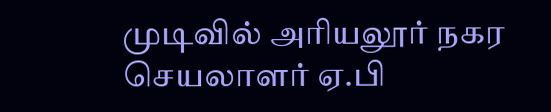முடிவில் அரியலூர் நகர செயலாளர் ஏ.பி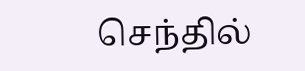செந்தில்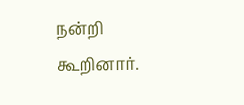நன்றி கூறினார்.